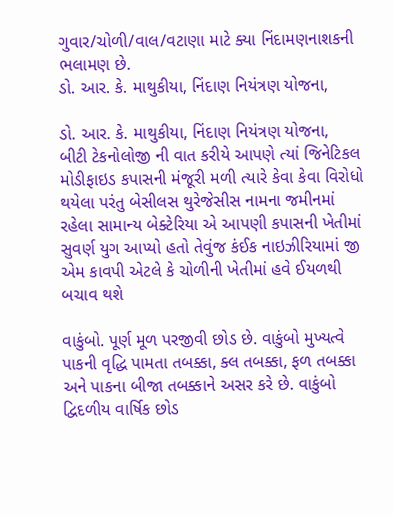ગુવાર/ચોળી/વાલ/વટાણા માટે ક્યા નિંદામણનાશકની ભલામણ છે.
ડો. આર. કે. માથુકીયા, નિંદાણ નિયંત્રણ યોજના,

ડો. આર. કે. માથુકીયા, નિંદાણ નિયંત્રણ યોજના,
બીટી ટેકનોલોજી ની વાત કરીયે આપણે ત્યાં જિનેટિકલ મોડીફાઇડ કપાસની મંજૂરી મળી ત્યારે કેવા કેવા વિરોધો થયેલા પરંતુ બેસીલસ થુરેજેસીસ નામના જમીનમાં રહેલા સામાન્ય બેક્ટેરિયા એ આપણી કપાસની ખેતીમાં સુવર્ણ યુગ આપ્યો હતો તેવુંજ કંઈક નાઇઝીરિયામાં જી એમ કાવપી એટલે કે ચોળીની ખેતીમાં હવે ઈયળથી બચાવ થશે

વાકુંબો. પૂર્ણ મૂળ પરજીવી છોડ છે. વાકુંબો મુખ્યત્વે પાકની વૃદ્ધિ પામતા તબક્કા, ક્લ તબક્કા, ફળ તબક્કા અને પાકના બીજા તબક્કાને અસર કરે છે. વાકુંબો દ્વિદળીય વાર્ષિક છોડ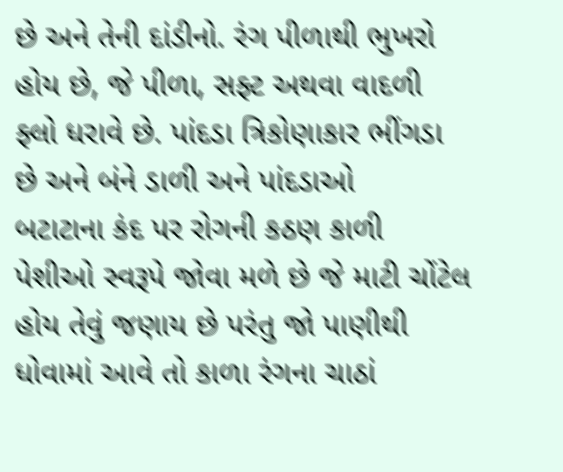છે અને તેની દાંડીનો. રંગ પીળાથી ભુખરો હોય છે, જે પીળા, સફ્ટ અથવા વાદળી ફ્લો ધરાવે છે. પાંદડા ત્રિકોણાકાર ભીંગડા છે અને બંને ડાળી અને પાંદડાઓ
બટાટાના કંદ પર રોગની કઠણ કાળી પેશીઓ સ્વરૂપે જોવા મળે છે જે માટી ચોંટેલ હોય તેવું જણાય છે પરંતુ જો પાણીથી ધોવામાં આવે તો કાળા રંગના ચાઠાં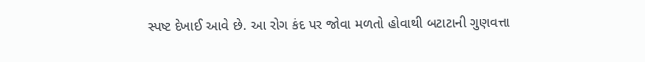સ્પષ્ટ દેખાઈ આવે છે. આ રોગ કંદ પર જોવા મળતો હોવાથી બટાટાની ગુણવત્તા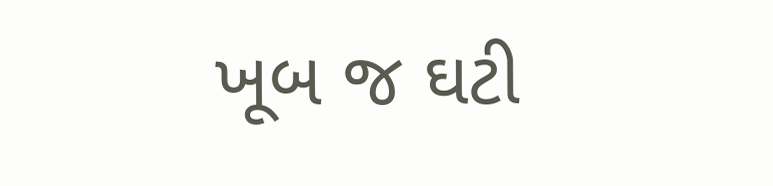ખૂબ જ ઘટી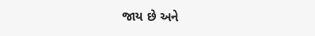જાય છે અને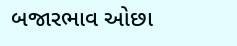બજારભાવ ઓછા